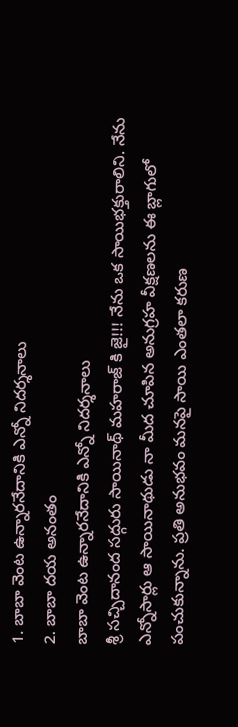1. బాబా వెంట ఉన్నారనేదానికి ఎన్నో నిదర్శనాలు
2. బాబా దయ అనంతం
బాబా వెంట ఉన్నారనేదానికి ఎన్నో నిదర్శనాలు
శ్రీ సచ్చిదానంద సద్గురు సాయినాథ్ మహరాజ్ కి జై!!! నేను ఒక సాయిభక్తురాలిని. నేను ఎన్నోసార్లు ఆ సాయినాథుడు నా మీద చూపిన అనుగ్రహ వీక్షణలను ఈ బ్లాగులో పంచుకున్నాను. ప్రతి అనుభవం మనపై సాయి ఎంతలా కరుణ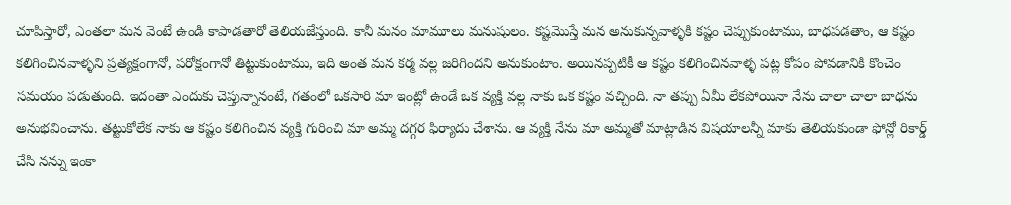చూపిస్తారో, ఎంతలా మన వెంటే ఉండి కాపాడతారో తెలియజేస్తుంది. కానీ మనం మామూలు మనుషులం. కష్టమొస్తే మన అనుకున్నవాళ్ళకి కష్టం చెప్పుకుంటాము, బాధపడతాం, ఆ కష్టం కలిగించినవాళ్ళని ప్రత్యక్షంగానో, పరోక్షంగానో తిట్టుకుంటాము, ఇది అంత మన కర్మ వల్ల జరిగిందని అనుకుంటాం. అయినప్పటికీ ఆ కష్టం కలిగించినవాళ్ళ పట్ల కోపం పోవడానికి కొంచెం సమయం పడుతుంది. ఇదంతా ఎందుకు చెప్తున్నానంటే, గతంలో ఒకసారి మా ఇంట్లో ఉండే ఒక వ్యక్తి వల్ల నాకు ఒక కష్టం వచ్చింది. నా తప్పు ఏమీ లేకపోయినా నేను చాలా చాలా బాధను అనుభవించాను. తట్టుకోలేక నాకు ఆ కష్టం కలిగించిన వ్యక్తి గురించి మా అమ్మ దగ్గర ఫిర్యాదు చేశాను. ఆ వ్యక్తి నేను మా అమ్మతో మాట్లాడిన విషయాలన్నీ మాకు తెలియకుండా ఫోన్లో రికార్డ్ చేసి నన్ను ఇంకా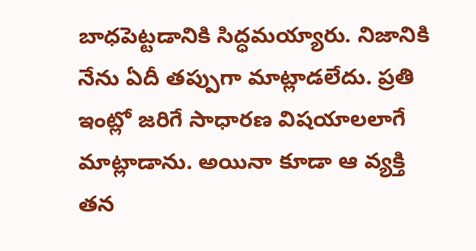బాధపెట్టడానికి సిద్ధమయ్యారు. నిజానికి నేను ఏదీ తప్పుగా మాట్లాడలేదు. ప్రతి ఇంట్లో జరిగే సాధారణ విషయాలలాగే మాట్లాడాను. అయినా కూడా ఆ వ్యక్తి తన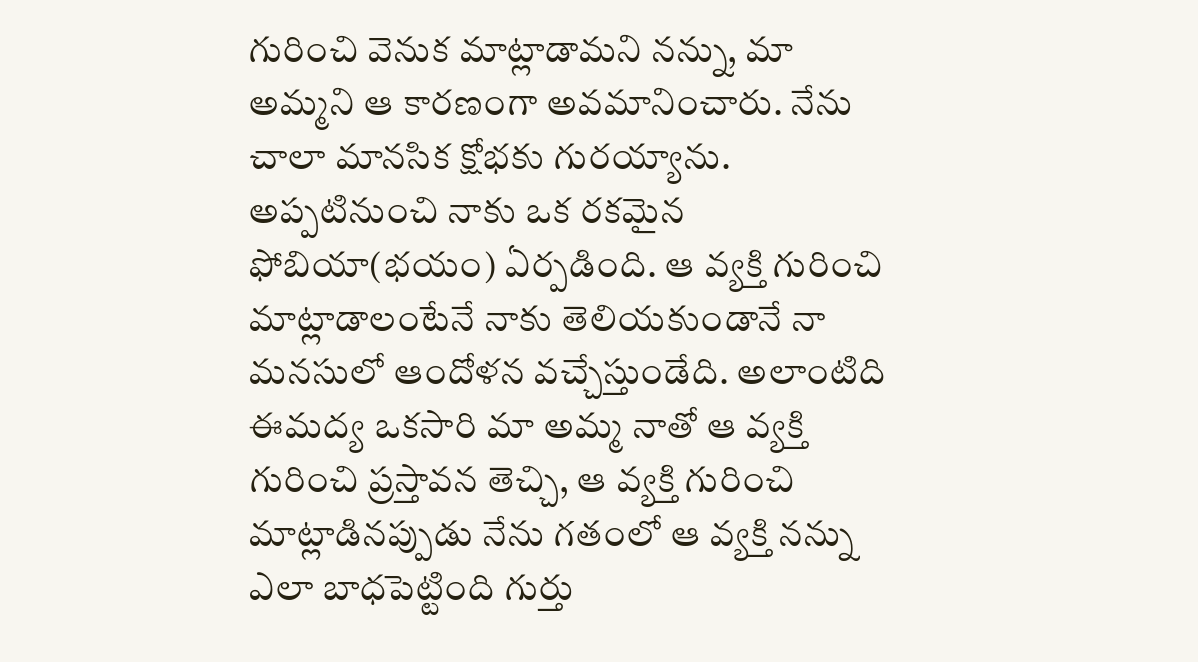గురించి వెనుక మాట్లాడామని నన్ను, మా అమ్మని ఆ కారణంగా అవమానించారు. నేను చాలా మానసిక క్షోభకు గురయ్యాను. అప్పటినుంచి నాకు ఒక రకమైన ఫోబియా(భయం) ఏర్పడింది. ఆ వ్యక్తి గురించి మాట్లాడాలంటేనే నాకు తెలియకుండానే నా మనసులో ఆందోళన వచ్చేస్తుండేది. అలాంటిది ఈమద్య ఒకసారి మా అమ్మ నాతో ఆ వ్యక్తి గురించి ప్రస్తావన తెచ్చి, ఆ వ్యక్తి గురించి మాట్లాడినప్పుడు నేను గతంలో ఆ వ్యక్తి నన్ను ఎలా బాధపెట్టింది గుర్తు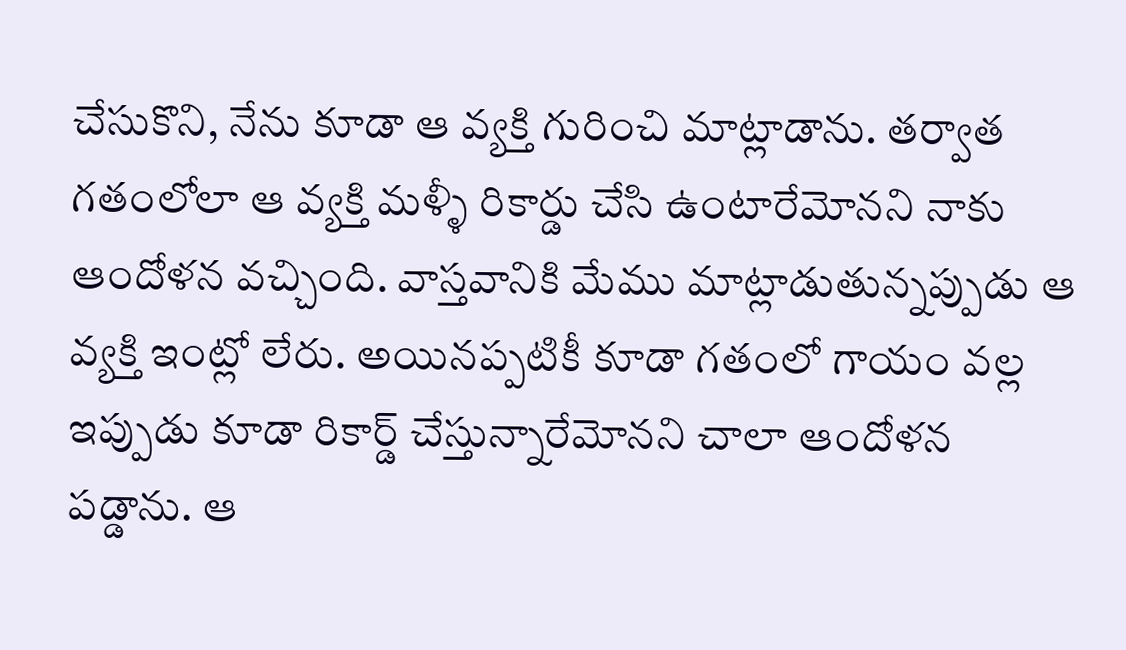చేసుకొని, నేను కూడా ఆ వ్యక్తి గురించి మాట్లాడాను. తర్వాత గతంలోలా ఆ వ్యక్తి మళ్ళీ రికార్డు చేసి ఉంటారేమోనని నాకు ఆందోళన వచ్చింది. వాస్తవానికి మేము మాట్లాడుతున్నప్పుడు ఆ వ్యక్తి ఇంట్లో లేరు. అయినప్పటికీ కూడా గతంలో గాయం వల్ల ఇప్పుడు కూడా రికార్డ్ చేస్తున్నారేమోనని చాలా ఆందోళన పడ్డాను. ఆ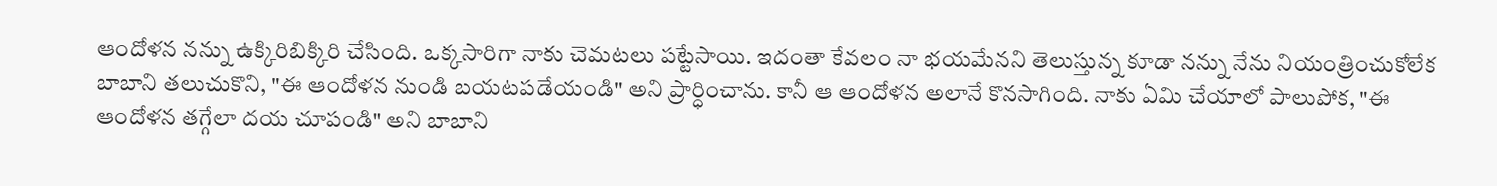ఆందోళన నన్ను ఉక్కిరిబిక్కిరి చేసింది. ఒక్కసారిగా నాకు చెమటలు పట్టేసాయి. ఇదంతా కేవలం నా భయమేనని తెలుస్తున్న కూడా నన్ను నేను నియంత్రించుకోలేక బాబాని తలుచుకొని, "ఈ ఆందోళన నుండి బయటపడేయండి" అని ప్రార్ధించాను. కానీ ఆ ఆందోళన అలానే కొనసాగింది. నాకు ఏమి చేయాలో పాలుపోక, "ఈ ఆందోళన తగ్గేలా దయ చూపండి" అని బాబాని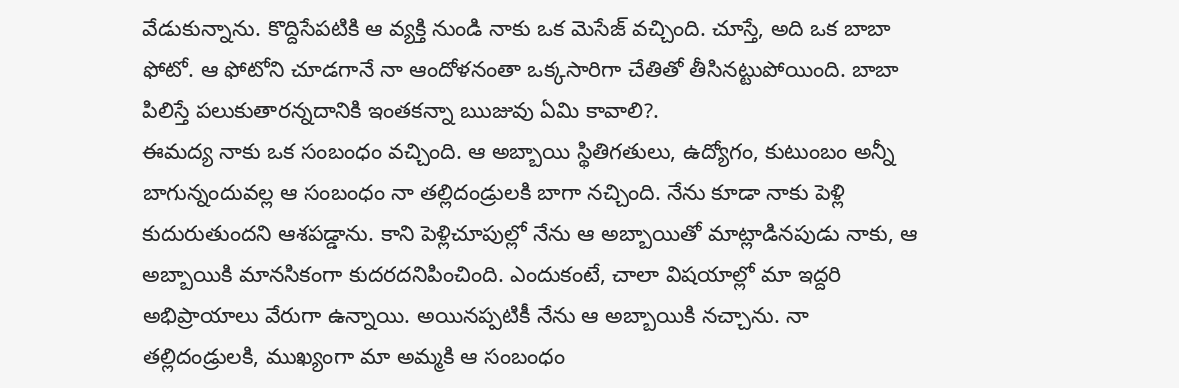వేడుకున్నాను. కొద్దిసేపటికి ఆ వ్యక్తి నుండి నాకు ఒక మెసేజ్ వచ్చింది. చూస్తే, అది ఒక బాబా ఫోటో. ఆ ఫోటోని చూడగానే నా ఆందోళనంతా ఒక్కసారిగా చేతితో తీసినట్టుపోయింది. బాబా పిలిస్తే పలుకుతారన్నదానికి ఇంతకన్నా ఋజువు ఏమి కావాలి?.
ఈమద్య నాకు ఒక సంబంధం వచ్చింది. ఆ అబ్బాయి స్థితిగతులు, ఉద్యోగం, కుటుంబం అన్నీ బాగున్నందువల్ల ఆ సంబంధం నా తల్లిదండ్రులకి బాగా నచ్చింది. నేను కూడా నాకు పెళ్లి కుదురుతుందని ఆశపడ్డాను. కాని పెళ్లిచూపుల్లో నేను ఆ అబ్బాయితో మాట్లాడినపుడు నాకు, ఆ అబ్బాయికి మానసికంగా కుదరదనిపించింది. ఎందుకంటే, చాలా విషయాల్లో మా ఇద్దరి అభిప్రాయాలు వేరుగా ఉన్నాయి. అయినప్పటికీ నేను ఆ అబ్బాయికి నచ్చాను. నా తల్లిదండ్రులకి, ముఖ్యంగా మా అమ్మకి ఆ సంబంధం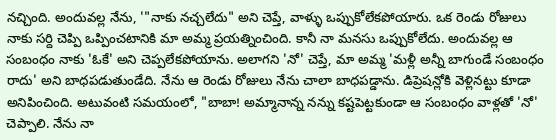నచ్చింది. అందువల్ల నేను, '"నాకు నచ్చలేదు" అని చెప్తే, వాళ్ళు ఒప్పుకోలేకపోయారు. ఒక రెండు రోజులు నాకు సర్ది చెప్పి ఒప్పించటానికి మా అమ్మ ప్రయత్నించింది. కానీ నా మనసు ఒప్పుకోలేదు. అందువల్ల ఆ సంబంధం నాకు 'ఓకే' అని చెప్పలేకపోయాను. అలాగని 'నో' చెప్తే, మా అమ్మ 'మళ్లీ అన్నీ బాగుండే సంబంధం రాదు' అని బాధపడుతుండేది. నేను ఆ రెండు రోజులు నేను చాలా బాధపడ్డాను. డిప్రెషన్లోకి వెళ్లినట్టు కూడా అనిపించింది. అటువంటి సమయంలో, "బాబా! అమ్మానాన్న నన్ను కష్టపెట్టకుండా ఆ సంబంధం వాళ్లతో 'నో' చెప్పాలి. నేను నా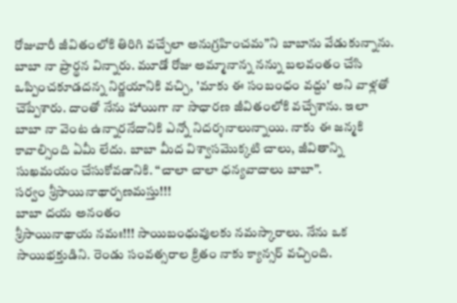రోజువారీ జీవితంలోకి తిరిగి వచ్చేలా అనుగ్రహించమ”ని బాబాను వేడుకున్నాను. బాబా నా ప్రార్థన విన్నారు. మూడో రోజు అమ్మానాన్న నన్ను బలవంతం చేసి ఒప్పించకూడదన్న నిర్ణయానికి వచ్చి, 'మాకు ఈ సంబంధం వద్దు' అని వాళ్లతో చెప్పేశారు. దాంతో నేను హాయిగా నా సాధారణ జీవితంలోకి వచ్చేశాను. ఇలా బాబా నా వెంట ఉన్నారనేదానికి ఎన్నో నిదర్శనాలున్నాయి. నాకు ఈ జన్మకి కావాల్సింది ఏమీ లేదు. బాబా మీద విశ్వాసమొక్కటి చాలు, జీవితాన్ని సుఖమయం చేసుకోవడానికి. “చాలా చాలా ధన్యవాదాలు బాబా”.
సర్వం శ్రీసాయినాథార్పణమస్తు!!!
బాబా దయ అనంతం
శ్రీసాయినాథాయ నమః!!! సాయిబంధువులకు నమస్కారాలు. నేను ఒక సాయిభక్తుడిని. రెండు సంవత్సరాల క్రితం నాకు క్యాన్సర్ వచ్చింది.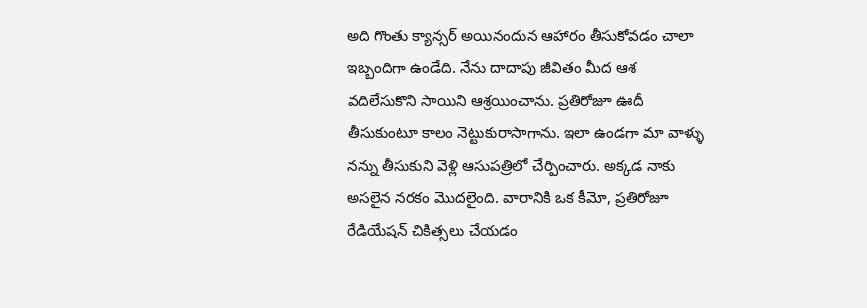అది గొంతు క్యాన్సర్ అయినందున ఆహారం తీసుకోవడం చాలా ఇబ్బందిగా ఉండేది. నేను దాదాపు జీవితం మీద ఆశ వదిలేసుకొని సాయిని ఆశ్రయించాను. ప్రతిరోజూ ఊదీ తీసుకుంటూ కాలం నెట్టుకురాసాగాను. ఇలా ఉండగా మా వాళ్ళు నన్ను తీసుకుని వెళ్లి ఆసుపత్రిలో చేర్పించారు. అక్కడ నాకు అసలైన నరకం మొదలైంది. వారానికి ఒక కీమో, ప్రతిరోజూ రేడియేషన్ చికిత్సలు చేయడం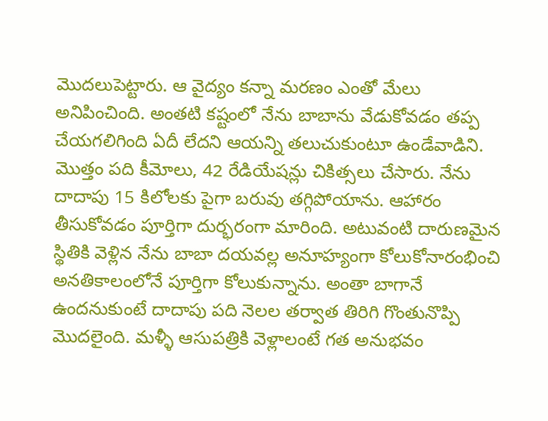మొదలుపెట్టారు. ఆ వైద్యం కన్నా మరణం ఎంతో మేలు అనిపించింది. అంతటి కష్టంలో నేను బాబాను వేడుకోవడం తప్ప చేయగలిగింది ఏదీ లేదని ఆయన్ని తలుచుకుంటూ ఉండేవాడిని. మొత్తం పది కీమోలు, 42 రేడియేషన్లు చికిత్సలు చేసారు. నేను దాదాపు 15 కిలోలకు పైగా బరువు తగ్గిపోయాను. ఆహారం తీసుకోవడం పూర్తిగా దుర్భరంగా మారింది. అటువంటి దారుణమైన స్థితికి వెళ్లిన నేను బాబా దయవల్ల అనూహ్యంగా కోలుకోనారంభించి అనతికాలంలోనే పూర్తిగా కోలుకున్నాను. అంతా బాగానే ఉందనుకుంటే దాదాపు పది నెలల తర్వాత తిరిగి గొంతునొప్పి మొదలైంది. మళ్ళీ ఆసుపత్రికి వెళ్లాలంటే గత అనుభవం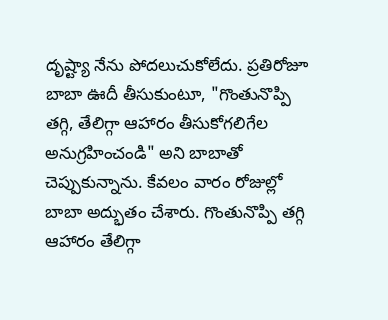దృష్ట్యా నేను పోదలుచుకోలేదు. ప్రతిరోజూ బాబా ఊదీ తీసుకుంటూ, "గొంతునొప్పి తగ్గి, తేలిగ్గా ఆహారం తీసుకోగలిగేల అనుగ్రహించండి" అని బాబాతో చెప్పుకున్నాను. కేవలం వారం రోజుల్లో బాబా అద్భుతం చేశారు. గొంతునొప్పి తగ్గి ఆహారం తేలిగ్గా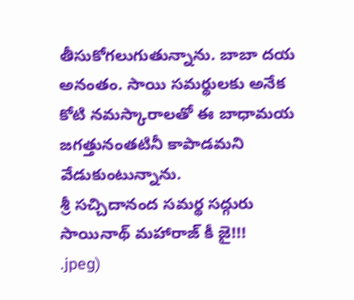తీసుకోగలుగుతున్నాను. బాబా దయ అనంతం. సాయి సమర్థులకు అనేక కోటి నమస్కారాలతో ఈ బాధామయ జగత్తునంతటినీ కాపాడమని వేడుకుంటున్నాను.
శ్రీ సచ్చిదానంద సమర్థ సద్గురు సాయినాథ్ మహారాజ్ కీ జై!!!
.jpeg)